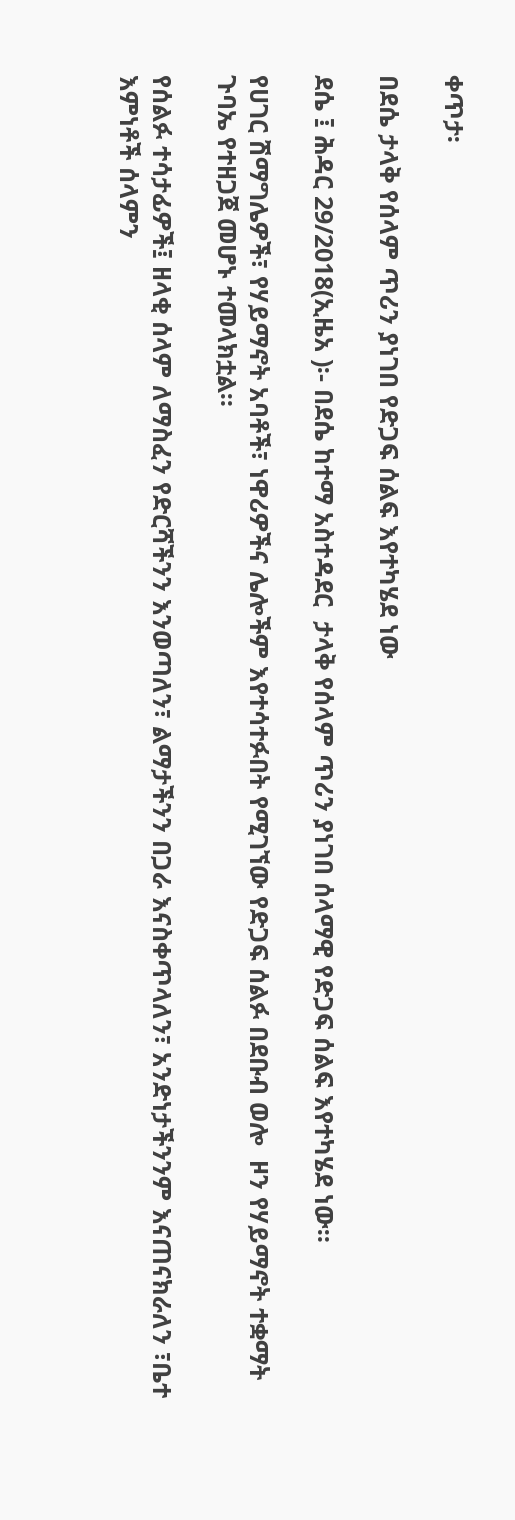ቀጥታ፡

በደሴ ታላቅ የሰላም ጥሪን ያነገበ የድጋፍ ሰልፍ እየተካሄደ ነው

ደሴ ፤ ሕዳር 29/2018(ኢዜአ )፡- በደሴ ከተማ አስተዳደር  ታላቅ የሰላም ጥሪን ያነገበ ሰላማዊ የድጋፍ ሰልፍ እየተካሄደ ነው።

የሀገር ሽማግሌዎች፣ የሃይማኖት አባቶች፣ ነዋሪዎችና ሌሎችም እየተሳተፉበት የሚገኘው የድጋፍ ሰልፉ በደቡብ ወሎ  ዞን የሃይማኖት ተቋማት ጉባኤ የተዘጋጀ መሆኑ ተመላክቷል።

የሰልፉ ተሳታፊዎች፤ ዘላቂ ሰላም ለማስፈን የድርሻችንን እንወጣለን፣ ልማታችንን በጋራ እናስቀጥላለን፣ አንድነታችንንም እናጠናክራለን ፣ቤተ እምነቶች ሰላምን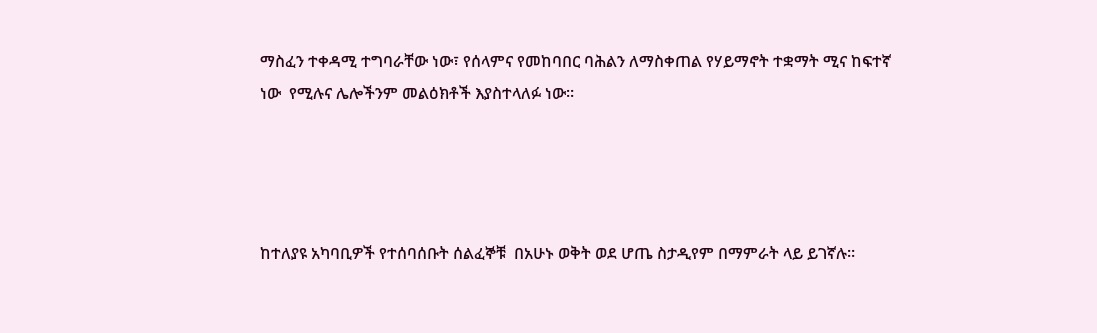ማስፈን ተቀዳሚ ተግባራቸው ነው፣ የሰላምና የመከባበር ባሕልን ለማስቀጠል የሃይማኖት ተቋማት ሚና ከፍተኛ ነው  የሚሉና ሌሎችንም መልዕክቶች እያስተላለፉ ነው።




ከተለያዩ አካባቢዎች የተሰባሰቡት ሰልፈኞቹ  በአሁኑ ወቅት ወደ ሆጤ ስታዲየም በማምራት ላይ ይገኛሉ።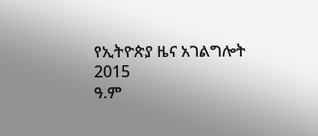የኢትዮጵያ ዜና አገልግሎት
2015
ዓ.ም